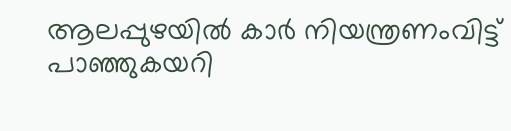ആലപ്പുഴയിൽ കാർ നിയന്ത്രണംവിട്ട് പാഞ്ഞുകയറി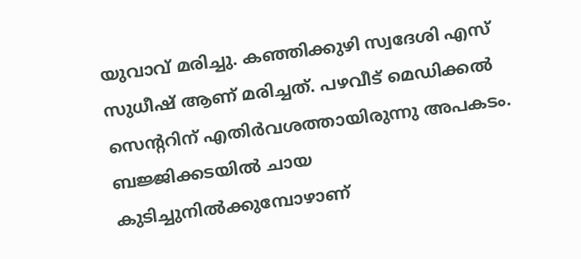യുവാവ് മരിച്ചു. കഞ്ഞിക്കുഴി സ്വദേശി എസ് സുധീഷ് ആണ് മരിച്ചത്. പഴവീട് മെഡിക്കൽ സെന്ററിന് എതിർവശത്തായിരുന്നു അപകടം. ബജ്ജിക്കടയിൽ ചായ കുടിച്ചുനിൽക്കുമ്പോഴാണ്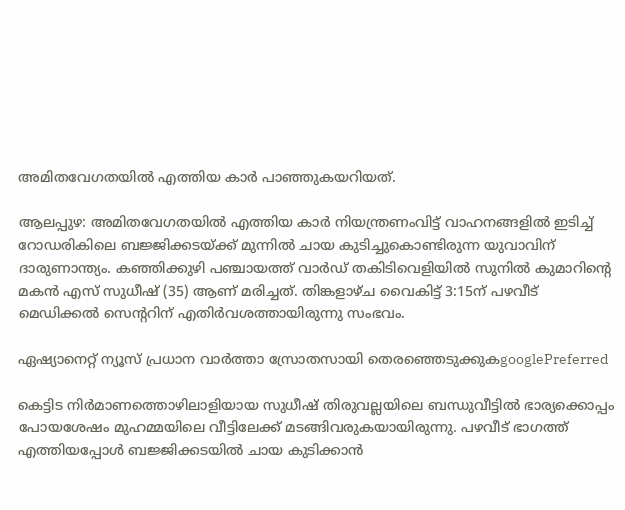അമിതവേഗതയിൽ എത്തിയ കാർ പാഞ്ഞുകയറിയത്.

ആലപ്പുഴ: അമിതവേഗതയിൽ എത്തിയ കാർ നിയന്ത്രണംവിട്ട് വാഹനങ്ങളിൽ ഇടിച്ച് റോഡരികിലെ ബജ്ജിക്കടയ്ക്ക് മുന്നിൽ ചായ കുടിച്ചുകൊണ്ടിരുന്ന യുവാവിന് ദാരുണാന്ത്യം. കഞ്ഞിക്കുഴി പഞ്ചായത്ത് വാർഡ് തകിടിവെളിയിൽ സുനിൽ കുമാറിന്റെ മകൻ എസ് സുധീഷ് (35) ആണ് മരിച്ചത്. തിങ്കളാഴ്ച വൈകിട്ട് 3:15ന് പഴവീട് മെഡിക്കൽ സെന്ററിന് എതിർവശത്തായിരുന്നു സംഭവം.

ഏഷ്യാനെറ്റ് ന്യൂസ് പ്രധാന വാർത്താ സ്രോതസായി തെരഞ്ഞെടുക്കുകgooglePreferred

കെട്ടിട നിർമാണത്തൊഴിലാളിയായ സുധീഷ് തിരുവല്ലയിലെ ബന്ധുവീട്ടിൽ ഭാര്യക്കൊപ്പം പോയശേഷം മുഹമ്മയിലെ വീട്ടിലേക്ക് മടങ്ങിവരുകയായിരുന്നു. പഴവീട് ഭാഗത്ത് എത്തിയപ്പോൾ ബജ്ജിക്കടയിൽ ചായ കുടിക്കാൻ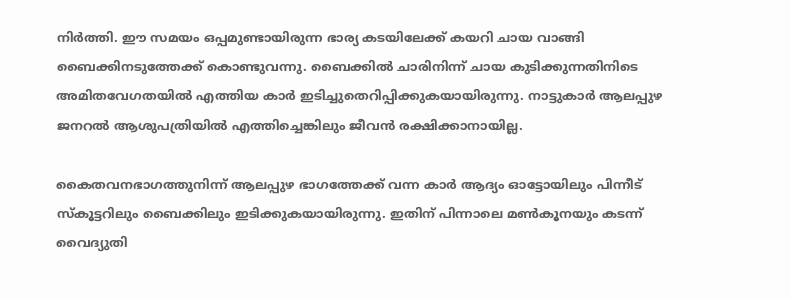നിർത്തി. ഈ സമയം ഒപ്പമുണ്ടായിരുന്ന ഭാര്യ കടയിലേക്ക് കയറി ചായ വാങ്ങി ബൈക്കിനടുത്തേക്ക് കൊണ്ടുവന്നു. ബൈക്കിൽ ചാരിനിന്ന് ചായ കുടിക്കുന്നതിനിടെ അമിതവേഗതയിൽ എത്തിയ കാർ ഇടിച്ചുതെറിപ്പിക്കുകയായിരുന്നു. നാട്ടുകാർ ആലപ്പുഴ ജനറൽ ആശുപത്രിയിൽ എത്തിച്ചെങ്കിലും ജീവൻ രക്ഷിക്കാനായില്ല.

കൈതവനഭാഗത്തുനിന്ന് ആലപ്പുഴ ഭാഗത്തേക്ക് വന്ന കാർ ആദ്യം ഓട്ടോയിലും പിന്നീട് സ്കൂട്ടറിലും ബൈക്കിലും ഇടിക്കുകയായിരുന്നു. ഇതിന് പിന്നാലെ മൺകൂനയും കടന്ന് വൈദ്യുതി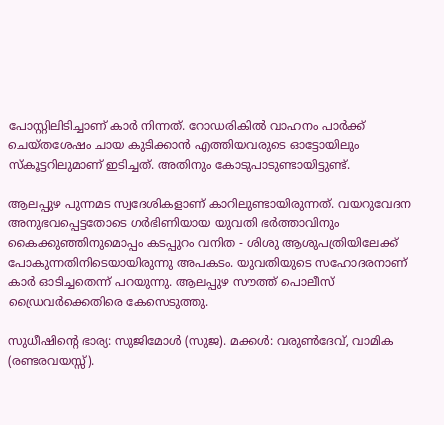പോസ്റ്റിലിടിച്ചാണ് കാർ നിന്നത്. റോഡരികിൽ വാഹനം പാർക്ക് ചെയ്തശേഷം ചായ കുടിക്കാൻ എത്തിയവരുടെ ഓട്ടോയിലും സ്കൂട്ടറിലുമാണ് ഇടിച്ചത്. അതിനും കോടുപാടുണ്ടായിട്ടുണ്ട്.

ആലപ്പുഴ പുന്നമട സ്വദേശികളാണ് കാറിലുണ്ടായിരുന്നത്. വയറുവേദന അനുഭവപ്പെട്ടതോടെ ഗർഭിണിയായ യുവതി ഭർത്താവിനും കൈക്കുഞ്ഞിനുമൊപ്പം കടപ്പുറം വനിത - ശിശു ആശുപത്രിയിലേക്ക് പോകുന്നതിനിടെയായിരുന്നു അപകടം. യുവതിയുടെ സഹോദരനാണ് കാർ ഓടിച്ചതെന്ന് പറയുന്നു. ആലപ്പുഴ സൗത്ത് പൊലീസ് ഡ്രൈവർക്കെതിരെ കേസെടുത്തു.

സുധീഷിൻ്റെ ഭാര്യ: സുജിമോൾ (സുജ). മക്കൾ: വരുൺദേവ്, വാമിക (രണ്ടരവയസ്സ്).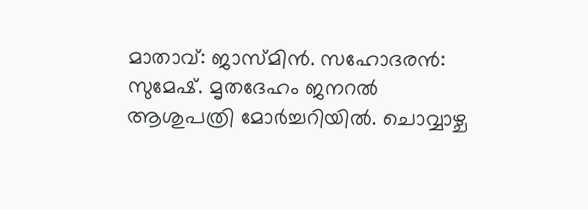മാതാവ്: ജാസ്മിൻ. സഹോദരൻ: സുമേഷ്. മൃതദേഹം ജനറൽ ആശുപത്രി മോർച്ചറിയിൽ. ചൊവ്വാഴ്ച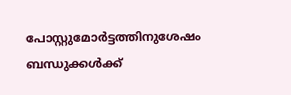പോസ്റ്റുമോർട്ടത്തിനുശേഷം ബന്ധുക്കൾക്ക്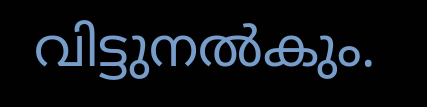വിട്ടുനൽകും.